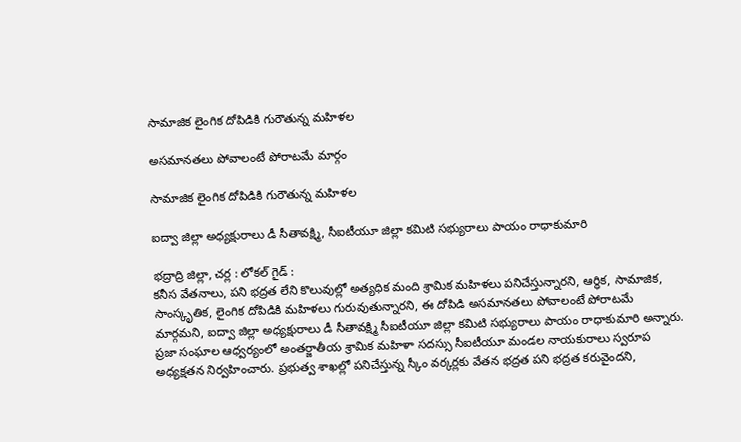సామాజిక లైంగిక దోపిడికి గురౌతున్న మహిళల

అసమానతలు పోవాలంటే పోరాటమే మార్గం

సామాజిక లైంగిక దోపిడికి గురౌతున్న మహిళల

ఐద్వా జిల్లా అధ్యక్షురాలు డీ సీతావక్ష్మి, సీఐటీయూ జిల్లా కవిుటి సభ్యురాలు పాయం రాధాకుమారి

భద్రాద్రి జిల్లా, చర్ల : లోకల్ గైడ్ :
కనీస వేతనాలు, పని భద్రత లేని కొలువుల్లో అత్యధిక మంది శ్రావిుక మహిళలు పనిచేస్తున్నారని, ఆర్ధిక, సామాజిక, సాంస్కృతిక, లైంగిక దోపిడికి మహిళలు గురువుతున్నారని, ఈ దోపిడి అసమానతలు పోవాలంటే పోరాటమే మార్గమని, ఐద్వా జిల్లా అధ్యక్షురాలు డీ సీతావక్ష్మి సీఐటీయూ జిల్లా కవిుటి సభ్యురాలు పాయం రాధాకుమారి అన్నారు.  ప్రజా సంఘాల ఆధ్వర్యంలో అంతర్జాతీయ శ్రావిుక మహిళా సదస్సు సీఐటీయూ మండల నాయకురాలు స్వరూప అధ్యక్షతన నిర్వహించారు. ప్రభుత్వ శాఖల్లో పనిచేస్తున్న స్కీం వర్కర్లకు వేతన భద్రత పని భద్రత కరువైందని,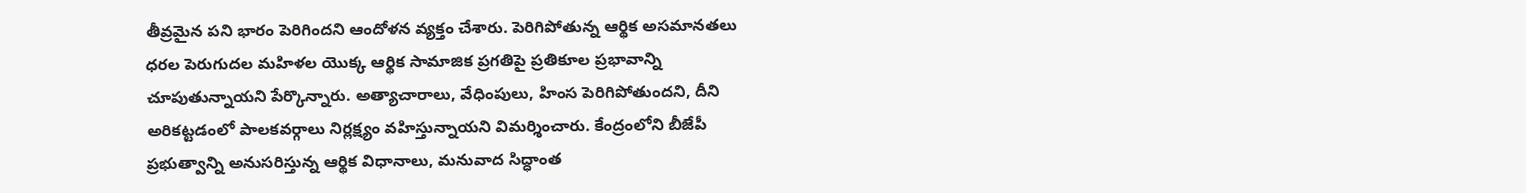తీవ్రమైన పని భారం పెరిగిందని ఆందోళన వ్యక్తం చేశారు. పెరిగిపోతున్న ఆర్థిక అసమానతలు ధరల పెరుగుదల మహిళల యొక్క ఆర్థిక సామాజిక ప్రగతిపై ప్రతికూల ప్రభావాన్ని చూపుతున్నాయని పేర్కొన్నారు. అత్యాచారాలు, వేధింపులు, హింస పెరిగిపోతుందని, దీని అరికట్టడంలో పాలకవర్గాలు నిర్లక్ష్యం వహిస్తున్నాయని విమర్శించారు. కేంద్రంలోని బీజేపీ ప్రభుత్వాన్ని అనుసరిస్తున్న ఆర్థిక విధానాలు, మనువాద సిద్ధాంత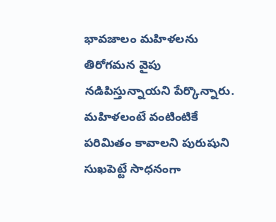భావజాలం మహిళలను తిరోగమన వైపు నడిపిస్తున్నాయని పేర్కొన్నారు. మహిళలంటే వంటింటికే పరిమితం కావాలని పురుషుని సుఖపెట్టే సాధనంగా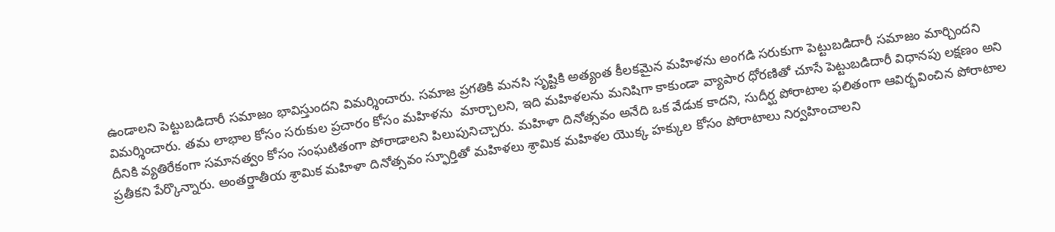ఉండాలని పెట్టుబడిదారీ సమాజం భావిస్తుందని విమర్శించారు. సమాజ ప్రగతికి మనసి సృష్టికి అత్యంత కీలకమైన మహిళను అంగడి సరుకుగా పెట్టుబడిదారీ సమాజం మార్చిందని విమర్శించారు. తమ లాభాల కోసం సరుకుల ప్రచారం కోసం మహిళను  మార్చాలని, ఇది మహిళలను మనిషిగా కాకుండా వ్యాపార ధోరణితో చూసే పెట్టుబడిదారీ విధానపు లక్షణం అని దీనికి వ్యతిరేకంగా సమానత్వం కోసం సంఘటితంగా పోరాడాలని పిలుపునిచ్చారు. మహిళా దినోత్సవం అనేది ఒక వేడుక కాదని, సుదీర్ఘ పోరాటాల ఫలితంగా ఆవిర్భవించిన పోరాటాల ప్రతీకని పేర్కొన్నారు. అంతర్జాతీయ శ్రామిక మహిళా దినోత్సవం స్ఫూర్తితో మహిళలు శ్రామిక మహిళల యొక్క హక్కుల కోసం పోరాటాలు నిర్వహించాలని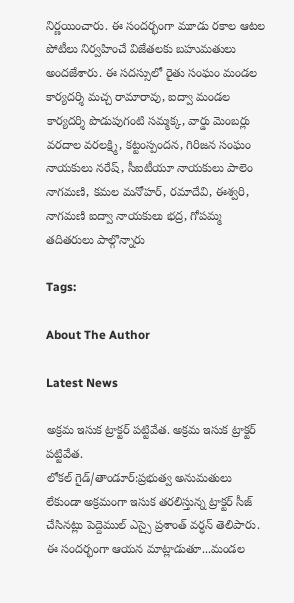నిర్ణయించారు. ఈ సందర్భంగా మూడు రకాల ఆటల పోటీలు నిర్వహించే విజేతలకు బహుమతులు అందజేశారు. ఈ సదస్సులో రైతు సంఘం మండల కార్యదర్శి మచ్చ రామారావు, ఐద్వా మండల కార్యదర్శి పొడుపుగంటి సమ్మక్క, వార్డు మెంబర్లు వరదాల వరలక్ష్మి, కట్టంస్పందన, గిరిజన సంఘం నాయకులు నరేష్, సీఐటీయూ నాయకులు పాలెం నాగమణి, కమల మనోహర్, రమాదేవి, ఈశ్వరి, నాగమణి ఐద్వా నాయకులు భద్ర, గోపమ్మ తదితరులు పాల్గొన్నారు

Tags:

About The Author

Latest News

అక్రమ ఇసుక ట్రాక్టర్ పట్టివేత. అక్రమ ఇసుక ట్రాక్టర్ పట్టివేత.
లోకల్ గైడ్/తాండూర్:ప్రభుత్వ అనుమతులు లేకుండా అక్రమంగా ఇసుక తరలిస్తున్న ట్రాక్టర్ సీజ్ చేసినట్లు పెద్దెముల్ ఎస్సై ప్రశాంత్ వర్ధన్ తెలిపారు. ఈ సందర్భంగా ఆయన మాట్లాడుతూ...మండల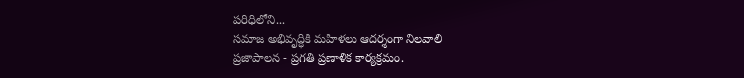పరిధిలోని...
సమాజ అభివృద్ధికి మహిళలు ఆదర్శంగా నిలవాలి
ప్రజాపాలన - ప్రగతి ప్రణాళిక కార్యక్రమం.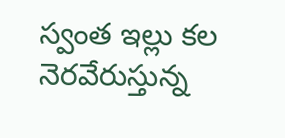స్వంత ఇల్లు కల నెరవేరుస్తున్న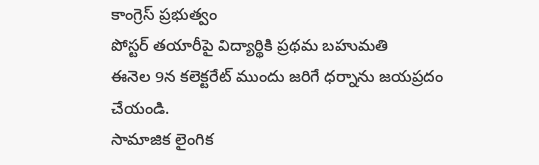కాంగ్రెస్ ప్రభుత్వం
పోస్టర్ తయారీపై విద్యార్థికి ప్రథమ బహుమతి
ఈనెల 9న కలెక్టరేట్ ముందు జరిగే ధర్నాను జయప్రదం చేయండి.
సామాజిక లైంగిక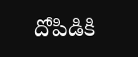దోపిడికి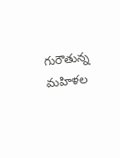గురౌతున్న మహిళల